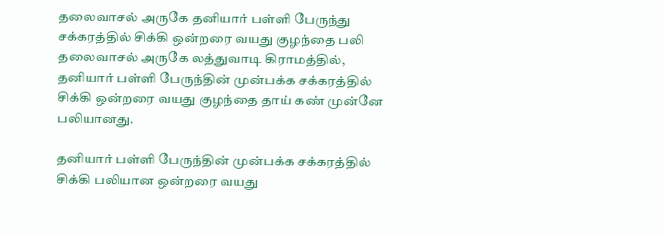தலைவாசல் அருகே தனியார் பள்ளி பேருந்து சக்கரத்தில் சிக்கி ஒன்றரை வயது குழந்தை பலி
தலைவாசல் அருகே லத்துவாடி கிராமத்தில், தனியார் பள்ளி பேருந்தின் முன்பக்க சக்கரத்தில் சிக்கி ஒன்றரை வயது குழந்தை தாய் கண் முன்னே பலியானது.

தனியார் பள்ளி பேருந்தின் முன்பக்க சக்கரத்தில் சிக்கி பலியான ஒன்றரை வயது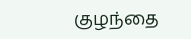குழந்தை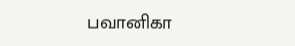பவானிகா